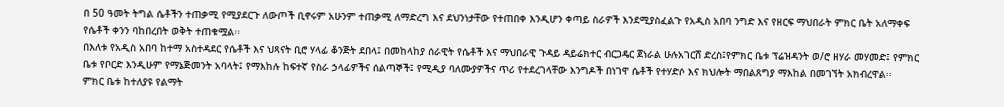በ 50 ዓመት ትግል ሴቶችን ተጠቃሚ የሚያደርጉ ለውጦች ቢኖሩም አሁንም ተጠቃሚ ለማድረግ እና ደህንነታቸው የተጠበቀ እንዲሆን ቀጣይ ስራዎች እንደሚያስፈልጉ የአዲስ አበባ ንግድ እና የዘርፍ ማህበራት ምክር ቤት አለማቀፍ የሴቶች ቀንን ባከበረበት ወቅት ተጠቁሟል፡፡
በእለቱ የአዲስ አበባ ከተማ አስተዳደር የሴቶች እና ህጻናት ቢሮ ሃላፊ ቆንጅት ደበላ፤ በመከላከያ ሰራዊት የሴቶች እና ማህበራዊ ጉዳይ ዳይሬክተር ብርጋዴር ጀነራል ሁሉአገርሸ ድረስ፤የምክር ቤቱ ፕሬዝዳንት ወ/ሮ ዘሃራ መሃመድ፤ የምክር ቤቱ የቦርድ እንዲሁም የማኔጅመንት አባላት፤ የማእከሉ ከፍተኛ የስራ ኃላፊዎችና ሰልጣኞች፤ የሚዲያ ባለሙያዎችና ጥሪ የተደረገላቸው እንግዶች በነገዋ ሴቶች የተሃድሶ እና ክህሎት ማበልጸግያ ማእከል በመገኘት አክብረዋል፡፡
ምክር ቤቱ ከተለያዩ የልማት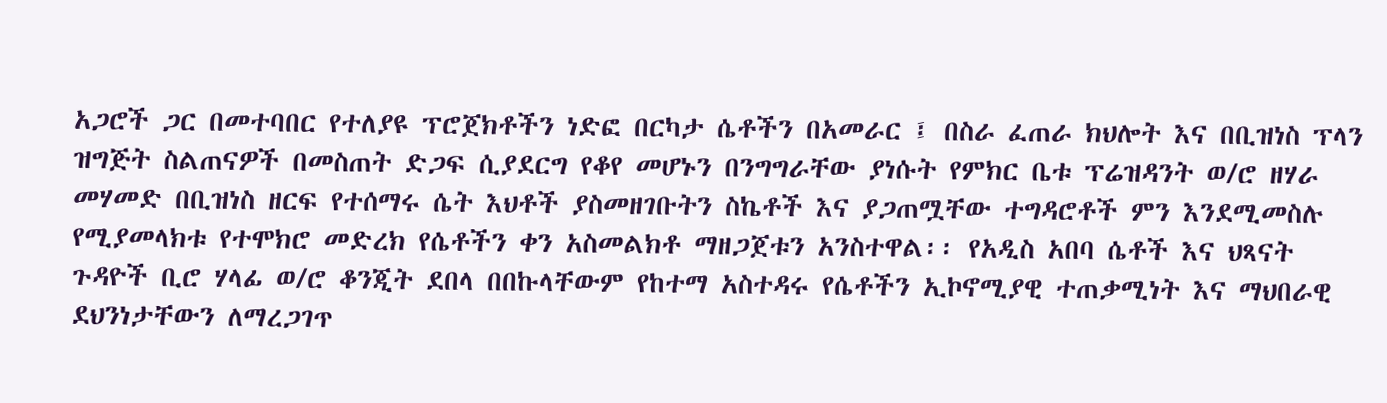አጋሮች ጋር በመተባበር የተለያዩ ፕሮጀክቶችን ነድፎ በርካታ ሴቶችን በአመራር ፤ በስራ ፈጠራ ክህሎት እና በቢዝነስ ፕላን ዝግጅት ስልጠናዎች በመስጠት ድጋፍ ሲያደርግ የቆየ መሆኑን በንግግራቸው ያነሱት የምክር ቤቱ ፕሬዝዳንት ወ/ሮ ዘሃራ መሃመድ በቢዝነስ ዘርፍ የተሰማሩ ሴት እህቶች ያስመዘገቡትን ስኬቶች እና ያጋጠሟቸው ተግዳሮቶች ምን እንደሚመስሉ የሚያመላክቱ የተሞክሮ መድረክ የሴቶችን ቀን አስመልክቶ ማዘጋጀቱን አንስተዋል፡፡ የአዲስ አበባ ሴቶች እና ህጻናት ጉዳዮች ቢሮ ሃላፊ ወ/ሮ ቆንጂት ደበላ በበኩላቸውም የከተማ አስተዳሩ የሴቶችን ኢኮኖሚያዊ ተጠቃሚነት እና ማህበራዊ ደህንነታቸውን ለማረጋገጥ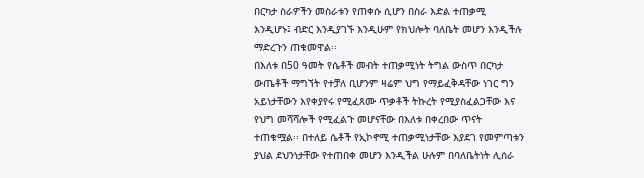በርካታ ስራዎችን መስራቱን የጠቀሱ ሲሆን በስራ እድል ተጠቃሚ እንዲሆኑ፤ ብድር እንዲያገኙ እንዲሁም የክህሎት ባለቤት መሆን እንዲችሉ ማድረጉን ጠቁመዋል፡፡
በእለቱ በ50 ዓመት የሴቶች መብት ተጠቃሚነት ትግል ውስጥ በርካታ ውጤቶች ማግኘት የተቻለ ቢሆንም ዛሬም ህግ የማይፈቅዳቸው ነገር ግን አይነታቸውን እየቀያየሩ የሚፈጸሙ ጥቃቶች ትኩረት የሚያስፈልጋቸው እና የህግ መሻሻሎች የሚፈልጉ መሆናቸው በእለቱ በቀረበው ጥናት ተጠቁሟል፡፡ በተለይ ሴቶች የኢኮኖሚ ተጠቃሚነታቸው እያደገ የመምጣቱን ያህል ደህንነታቸው የተጠበቀ መሆን እንዲችል ሁሉም በባለቤትነት ሊሰራ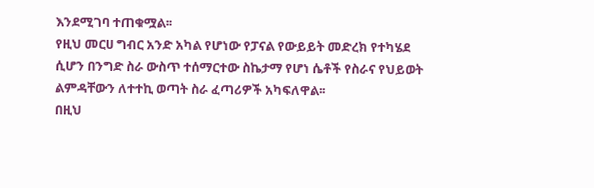እንደሚገባ ተጠቁሟል፡፡
የዚህ መርሀ ግብር አንድ አካል የሆነው የፓናል የውይይት መድረክ የተካሄደ ሲሆን በንግድ ስራ ውስጥ ተሰማርተው ስኬታማ የሆነ ሴቶች የስራና የህይወት ልምዳቸውን ለተተኪ ወጣት ስራ ፈጣሪዎች አካፍለዋል፡፡
በዚህ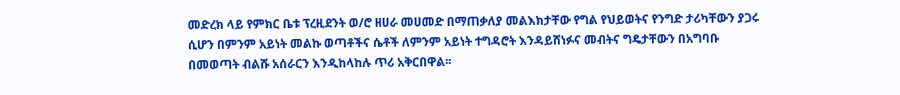መድረክ ላይ የምክር ቤቱ ፕረዚደንት ወ/ሮ ዘሀራ መሀመድ በማጠቃለያ መልእክታቸው የግል የህይወትና የንግድ ታሪካቸውን ያጋሩ ሲሆን በምንም አይነት መልኩ ወጣቶችና ሴቶች ለምንም አይነት ተግዳሮት እንዳይሸነፉና መብትና ግዴታቸውን በአግባቡ በመወጣት ብልሹ አሰራርን እንዲከላከሉ ጥሪ አቅርበዋል፡፡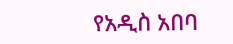የአዲስ አበባ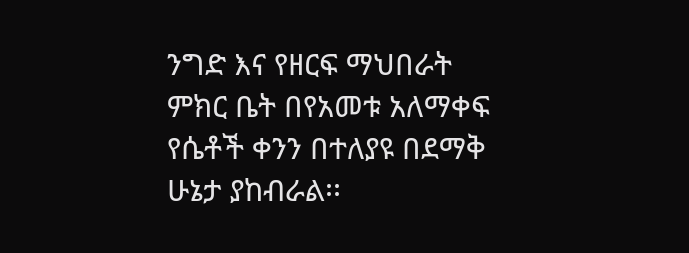ንግድ እና የዘርፍ ማህበራት ምክር ቤት በየአመቱ አለማቀፍ የሴቶች ቀንን በተለያዩ በደማቅ ሁኔታ ያከብራል፡፡